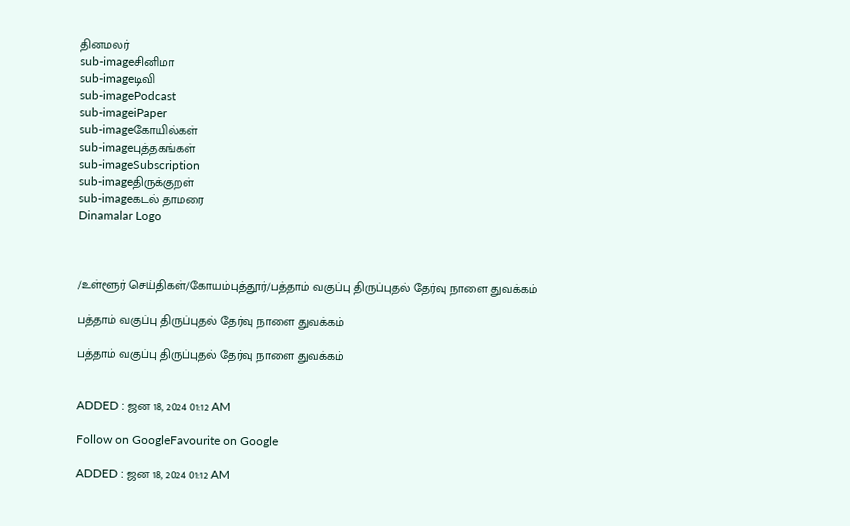தினமலர்
sub-imageசினிமா
sub-imageடிவி
sub-imagePodcast
sub-imageiPaper
sub-imageகோயில்கள்
sub-imageபுத்தகங்கள்
sub-imageSubscription
sub-imageதிருக்குறள்
sub-imageகடல் தாமரை
Dinamalar Logo



/உள்ளூர் செய்திகள்/கோயம்புத்தூர்/பத்தாம் வகுப்பு திருப்புதல் தேர்வு நாளை துவக்கம்

பத்தாம் வகுப்பு திருப்புதல் தேர்வு நாளை துவக்கம்

பத்தாம் வகுப்பு திருப்புதல் தேர்வு நாளை துவக்கம்


ADDED : ஜன 18, 2024 01:12 AM

Follow on GoogleFavourite on Google

ADDED : ஜன 18, 2024 01:12 AM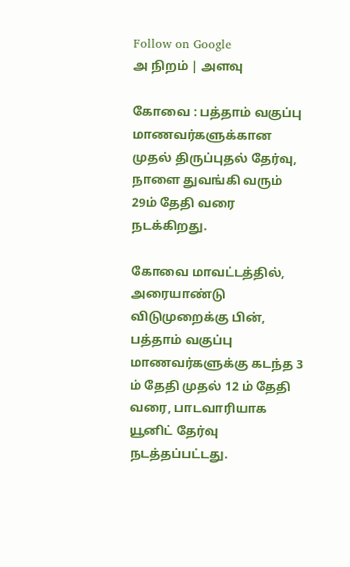Follow on Google
அ நிறம் | அளவு

கோவை : பத்தாம் வகுப்பு மாணவர்களுக்கான முதல் திருப்புதல் தேர்வு, நாளை துவங்கி வரும் 29ம் தேதி வரை நடக்கிறது.

கோவை மாவட்டத்தில், அரையாண்டு விடுமுறைக்கு பின், பத்தாம் வகுப்பு மாணவர்களுக்கு கடந்த 3 ம் தேதி முதல் 12 ம் தேதி வரை, பாடவாரியாக யூனிட் தேர்வு நடத்தப்பட்டது.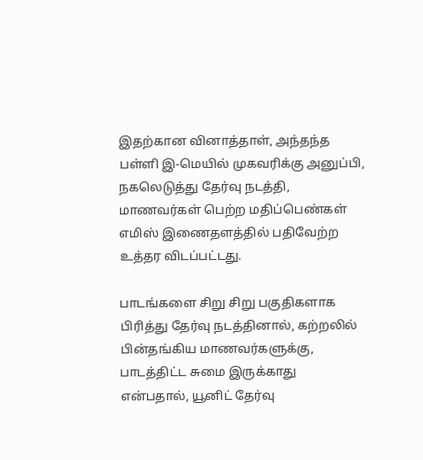இதற்கான வினாத்தாள், அந்தந்த பள்ளி இ-மெயில் முகவரிக்கு அனுப்பி, நகலெடுத்து தேர்வு நடத்தி, மாணவர்கள் பெற்ற மதிப்பெண்கள் எமிஸ் இணைதளத்தில் பதிவேற்ற உத்தர விடப்பட்டது.

பாடங்களை சிறு சிறு பகுதிகளாக பிரித்து தேர்வு நடத்தினால், கற்றலில் பின்தங்கிய மாணவர்களுக்கு, பாடத்திட்ட சுமை இருக்காது என்பதால், யூனிட் தேர்வு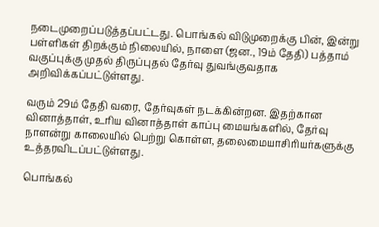நடைமுறைப்படுத்தப்பட்டது. பொங்கல் விடுமுறைக்கு பின், இன்று பள்ளிகள் திறக்கும் நிலையில், நாளை (ஜன., 19ம் தேதி) பத்தாம் வகுப்புக்கு முதல் திருப்புதல் தேர்வு துவங்குவதாக அறிவிக்கப்பட்டுள்ளது.

வரும் 29ம் தேதி வரை, தேர்வுகள் நடக்கின்றன. இதற்கான வினாத்தாள், உரிய வினாத்தாள் காப்பு மையங்களில், தேர்வு நாளன்று காலையில் பெற்று கொள்ள, தலைமையாசிரியர்களுக்கு உத்தரவிடப்பட்டுள்ளது.

பொங்கல்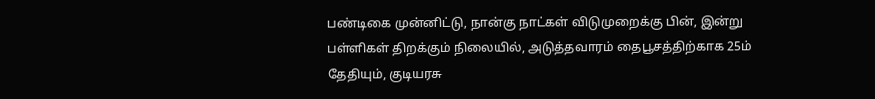பண்டிகை முன்னிட்டு, நான்கு நாட்கள் விடுமுறைக்கு பின், இன்று பள்ளிகள் திறக்கும் நிலையில், அடுத்தவாரம் தைபூசத்திற்காக 25ம் தேதியும், குடியரசு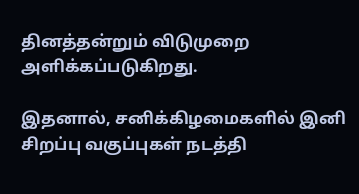தினத்தன்றும் விடுமுறை அளிக்கப்படுகிறது.

இதனால், சனிக்கிழமைகளில் இனி சிறப்பு வகுப்புகள் நடத்தி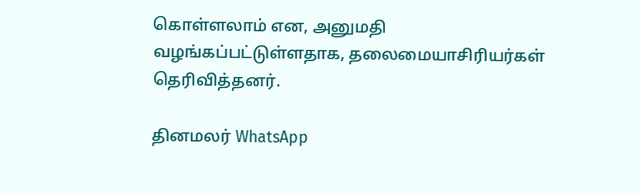கொள்ளலாம் என, அனுமதி வழங்கப்பட்டுள்ளதாக, தலைமையாசிரியர்கள் தெரிவித்தனர்.

தினமலர் WhatsApp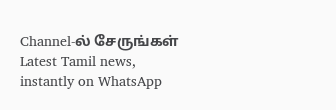Channel-ல் சேருங்கள்
Latest Tamil news, instantly on WhatsApp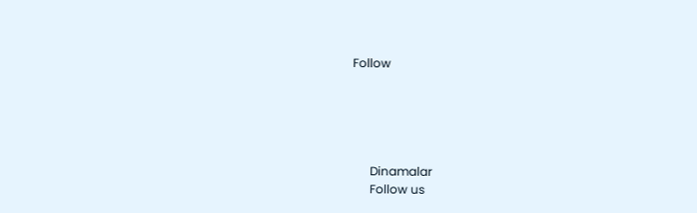Follow





      Dinamalar
      Follow us